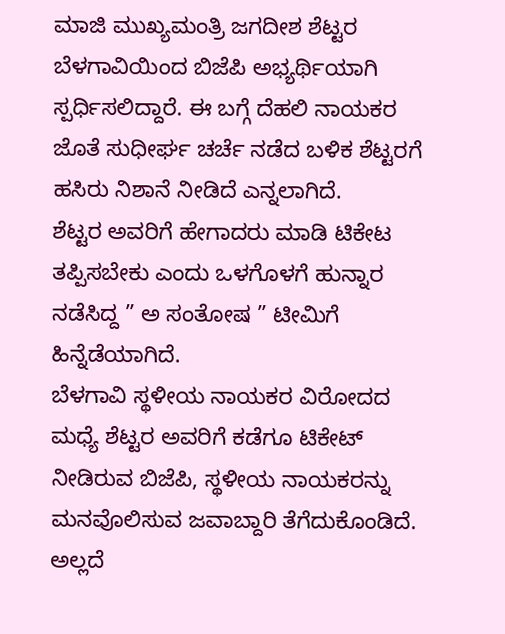ಮಾಜಿ ಮುಖ್ಯಮಂತ್ರಿ ಜಗದೀಶ ಶೆಟ್ಟರ ಬೆಳಗಾವಿಯಿಂದ ಬಿಜೆಪಿ ಅಭ್ಯರ್ಥಿಯಾಗಿ ಸ್ಪರ್ಧಿಸಲಿದ್ದಾರೆ. ಈ ಬಗ್ಗೆ ದೆಹಲಿ ನಾಯಕರ ಜೊತೆ ಸುಧೀರ್ಘ ಚರ್ಚೆ ನಡೆದ ಬಳಿಕ ಶೆಟ್ಟರಗೆ ಹಸಿರು ನಿಶಾನೆ ನೀಡಿದೆ ಎನ್ನಲಾಗಿದೆ.
ಶೆಟ್ಟರ ಅವರಿಗೆ ಹೇಗಾದರು ಮಾಡಿ ಟಿಕೇಟ ತಪ್ಪಿಸಬೇಕು ಎಂದು ಒಳಗೊಳಗೆ ಹುನ್ನಾರ ನಡೆಸಿದ್ದ ” ಅ ಸಂತೋಷ ” ಟೀಮಿಗೆ ಹಿನ್ನೆಡೆಯಾಗಿದೆ.
ಬೆಳಗಾವಿ ಸ್ಥಳೀಯ ನಾಯಕರ ವಿರೋದದ ಮಧ್ಯೆ ಶೆಟ್ಟರ ಅವರಿಗೆ ಕಡೆಗೂ ಟಿಕೇಟ್ ನೀಡಿರುವ ಬಿಜೆಪಿ, ಸ್ಥಳೀಯ ನಾಯಕರನ್ನು ಮನವೊಲಿಸುವ ಜವಾಬ್ದಾರಿ ತೆಗೆದುಕೊಂಡಿದೆ. ಅಲ್ಲದೆ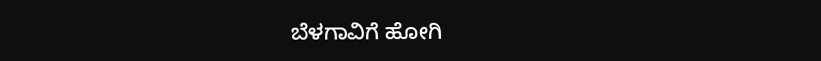ಬೆಳಗಾವಿಗೆ ಹೋಗಿ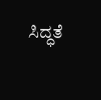ಸಿದ್ಧತೆ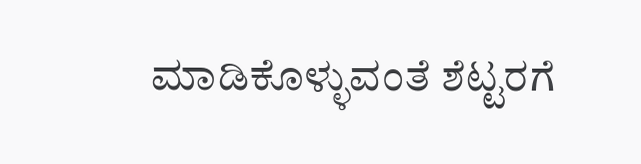ಮಾಡಿಕೊಳ್ಳುವಂತೆ ಶೆಟ್ಟರಗೆ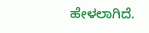ಹೇಳಲಾಗಿದೆ.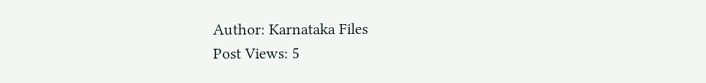Author: Karnataka Files
Post Views: 5